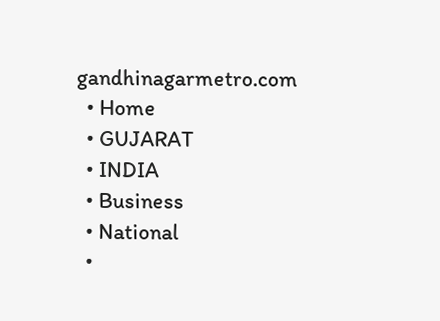gandhinagarmetro.com
  • Home
  • GUJARAT
  • INDIA
  • Business
  • National
  •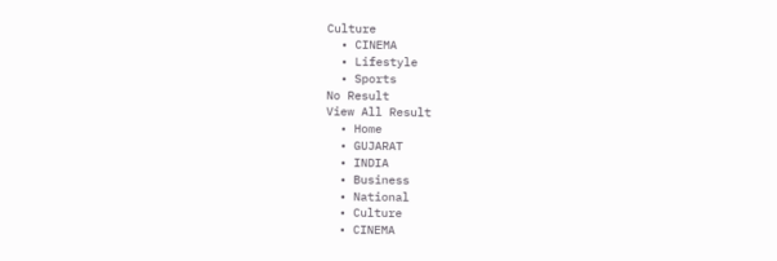Culture
  • CINEMA
  • Lifestyle
  • Sports
No Result
View All Result
  • Home
  • GUJARAT
  • INDIA
  • Business
  • National
  • Culture
  • CINEMA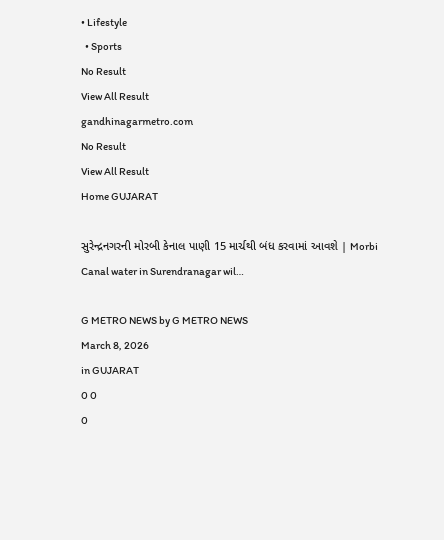• Lifestyle
  • Sports
No Result
View All Result
gandhinagarmetro.com
No Result
View All Result
Home GUJARAT

સુરેન્દ્રનગરની મોરબી કેનાલ પાણી 15 માર્ચથી બંધ કરવામાં આવશે | Morbi Canal water in Surendranagar wil…

G METRO NEWS by G METRO NEWS
March 8, 2026
in GUJARAT
0 0
0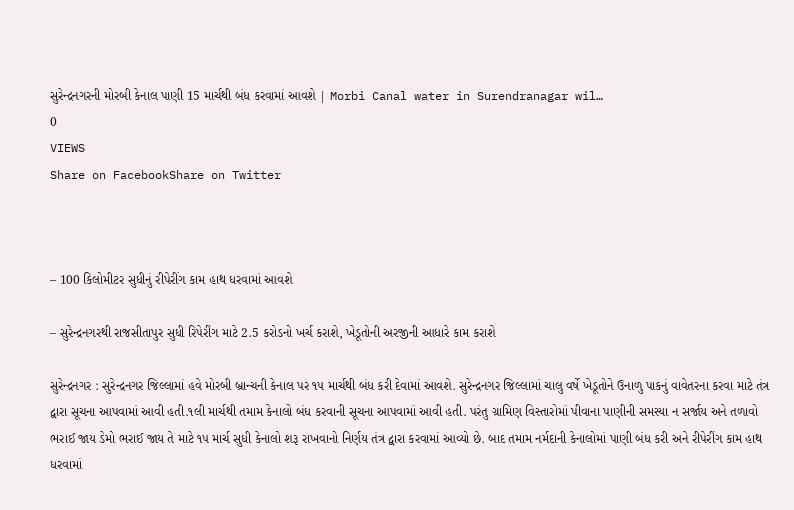સુરેન્દ્રનગરની મોરબી કેનાલ પાણી 15 માર્ચથી બંધ કરવામાં આવશે | Morbi Canal water in Surendranagar wil…
0
VIEWS
Share on FacebookShare on Twitter



– 100 કિલોમીટર સુધીનું રીપેરીંગ કામ હાથ ધરવામાં આવશે

– સુરેન્દ્રનગરથી રાજસીતાપુર સુધી રિપેરીંગ માટે 2.5 કરોડનો ખર્ચ કરાશે, ખેડૂતોની અરજીની આધારે કામ કરાશે

સુરેન્દ્રનગર : સુરેન્દ્રનગર જિલ્લામાં હવે મોરબી બ્રાન્ચની કેનાલ પર ૧૫ માર્ચથી બંધ કરી દેવામાં આવશે. સુરેન્દ્રનગર જિલ્લામાં ચાલુ વર્ષે ખેડૂતોને ઉનાળુ પાકનું વાવેતરના કરવા માટે તંત્ર દ્વારા સૂચના આપવામાં આવી હતી.૧લી માર્ચથી તમામ કેનાલો બંધ કરવાની સૂચના આપવામાં આવી હતી. પરંતુ ગ્રામિણ વિસ્તારોમાં પીવાના પાણીની સમસ્યા ન સર્જાય અને તળાવો ભરાઈ જાય ડેમો ભરાઈ જાય તે માટે ૧૫ માર્ચ સુધી કેનાલો શરૂ રાખવાનો નિર્ણય તંત્ર દ્વારા કરવામાં આવ્યો છે. બાદ તમામ નર્મદાની કેનાલોમાં પાણી બંધ કરી અને રીપેરીંગ કામ હાથ ધરવામાં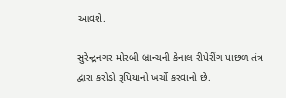આવશે.

સુરેન્દ્રનગર મોરબી બ્રાન્ચની કેનાલ રીપેરીંગ પાછળ તંત્ર દ્વારા કરોડો રૂપિયાનો ખર્ચો કરવાનો છે.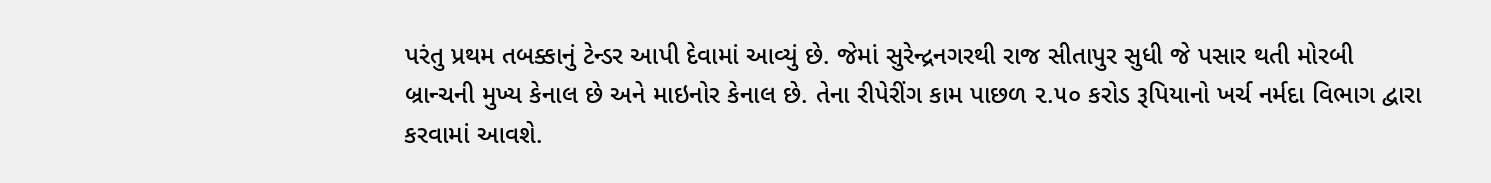પરંતુ પ્રથમ તબક્કાનું ટેન્ડર આપી દેવામાં આવ્યું છે. જેમાં સુરેન્દ્રનગરથી રાજ સીતાપુર સુધી જે પસાર થતી મોરબી બ્રાન્ચની મુખ્ય કેનાલ છે અને માઇનોર કેનાલ છે. તેના રીપેરીંગ કામ પાછળ ૨.૫૦ કરોડ રૂપિયાનો ખર્ચ નર્મદા વિભાગ દ્વારા કરવામાં આવશે.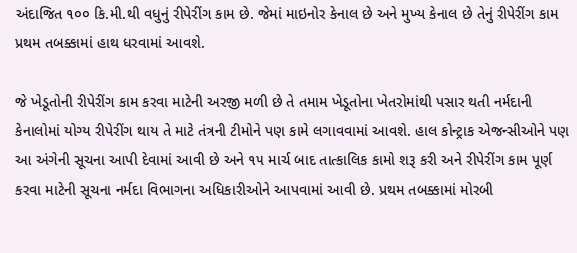અંદાજિત ૧૦૦ કિ.મી.થી વધુનું રીપેરીંગ કામ છે. જેમાં માઇનોર કેનાલ છે અને મુખ્ય કેનાલ છે તેનું રીપેરીંગ કામ પ્રથમ તબક્કામાં હાથ ધરવામાં આવશે.

જે ખેડૂતોની રીપેરીંગ કામ કરવા માટેની અરજી મળી છે તે તમામ ખેડૂતોના ખેતરોમાંથી પસાર થતી નર્મદાની કેનાલોમાં યોગ્ય રીપેરીંગ થાય તે માટે તંત્રની ટીમોને પણ કામે લગાવવામાં આવશે. હાલ કોન્ટ્રાક એજન્સીઓને પણ આ અંગેની સૂચના આપી દેવામાં આવી છે અને ૧૫ માર્ચ બાદ તાત્કાલિક કામો શરૂ કરી અને રીપેરીંગ કામ પૂર્ણ કરવા માટેની સૂચના નર્મદા વિભાગના અધિકારીઓને આપવામાં આવી છે. પ્રથમ તબક્કામાં મોરબી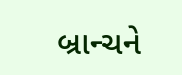બ્રાન્ચને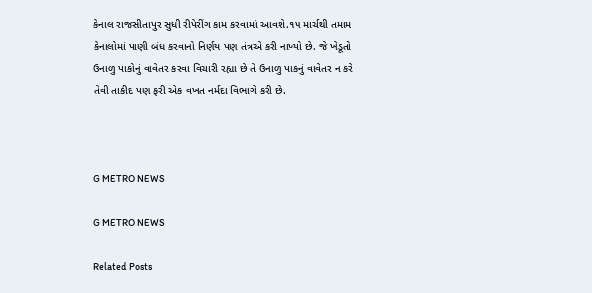કેનાલ રાજસીતાપુર સુધી રીપેરીંગ કામ કરવામાં આવશે.૧૫ માર્ચથી તમામ કેનાલોમાં પાણી બંધ કરવાનો નિર્ણય પણ તંત્રએ કરી નાખ્યો છે. જે ખેડૂતો ઉનાળુ પાકોનું વાવેતર કરવા વિચારી રહ્યા છે તે ઉનાળુ પાકનું વાવેતર ન કરે તેવી તાકીદ પણ ફરી એક વખત નર્મદા વિભાગે કરી છે.



G METRO NEWS

G METRO NEWS

Related Posts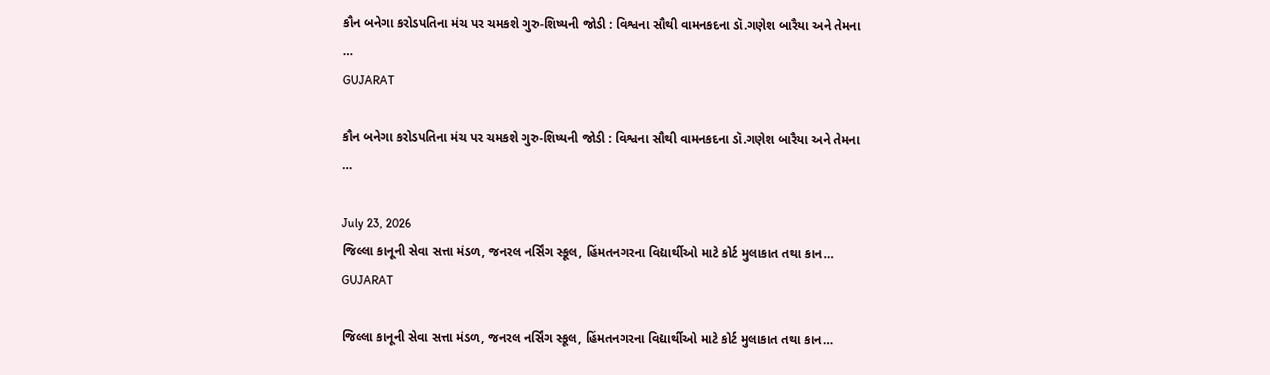કૌન બનેગા કરોડપતિના મંચ પર ચમકશે ગુરુ-શિષ્યની જોડી : વિશ્વના સૌથી વામનકદના ડૉ.ગણેશ બારૈયા અને તેમના …
GUJARAT

કૌન બનેગા કરોડપતિના મંચ પર ચમકશે ગુરુ-શિષ્યની જોડી : વિશ્વના સૌથી વામનકદના ડૉ.ગણેશ બારૈયા અને તેમના …

July 23, 2026
જિલ્લા કાનૂની સેવા સત્તા મંડળ, જનરલ નર્સિંગ સ્કૂલ, હિંમતનગરના વિદ્યાર્થીઓ માટે કોર્ટ મુલાકાત તથા કાન…
GUJARAT

જિલ્લા કાનૂની સેવા સત્તા મંડળ, જનરલ નર્સિંગ સ્કૂલ, હિંમતનગરના વિદ્યાર્થીઓ માટે કોર્ટ મુલાકાત તથા કાન…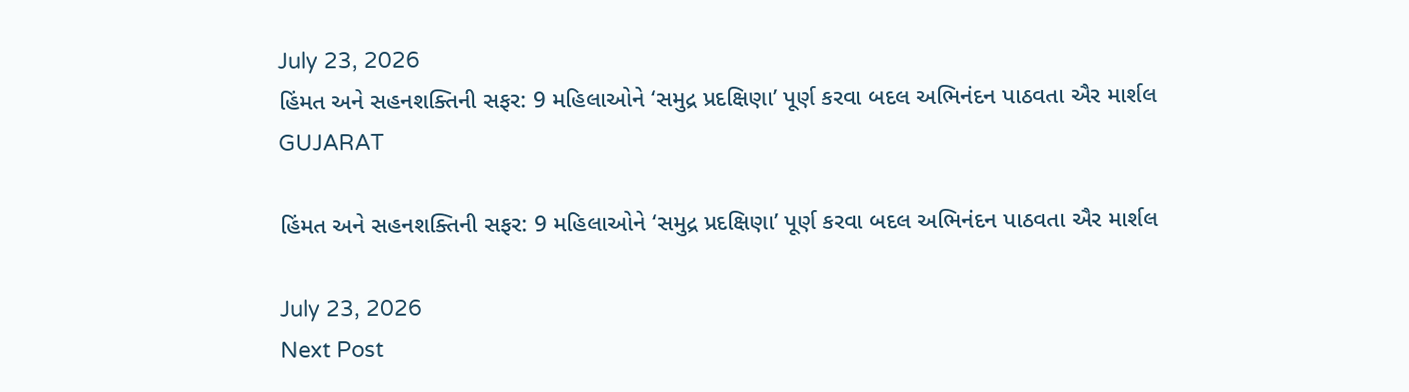July 23, 2026
હિંમત અને સહનશક્તિની સફર: 9 મહિલાઓને ‘સમુદ્ર પ્રદક્ષિણા’ પૂર્ણ કરવા બદલ અભિનંદન પાઠવતા ઐર માર્શલ
GUJARAT

હિંમત અને સહનશક્તિની સફર: 9 મહિલાઓને ‘સમુદ્ર પ્રદક્ષિણા’ પૂર્ણ કરવા બદલ અભિનંદન પાઠવતા ઐર માર્શલ

July 23, 2026
Next Post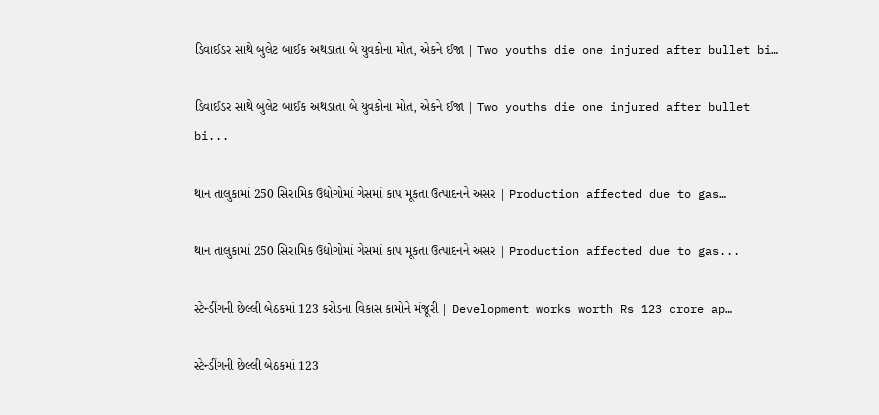ડિવાઈડર સાથે બુલેટ બાઈક અથડાતા બે યુવકોના મોત, એકને ઈજા | Two youths die one injured after bullet bi…

ડિવાઈડર સાથે બુલેટ બાઈક અથડાતા બે યુવકોના મોત, એકને ઈજા | Two youths die one injured after bullet bi...

થાન તાલુકામાં 250 સિરામિક ઉદ્યોગોમાં ગેસમાં કાપ મૂકતા ઉત્પાદનને અસર | Production affected due to gas…

થાન તાલુકામાં 250 સિરામિક ઉદ્યોગોમાં ગેસમાં કાપ મૂકતા ઉત્પાદનને અસર | Production affected due to gas...

સ્ટેન્ડીંગની છેલ્લી બેઠકમાં 123 કરોડના વિકાસ કામોને મંજૂરી | Development works worth Rs 123 crore ap…

સ્ટેન્ડીંગની છેલ્લી બેઠકમાં 123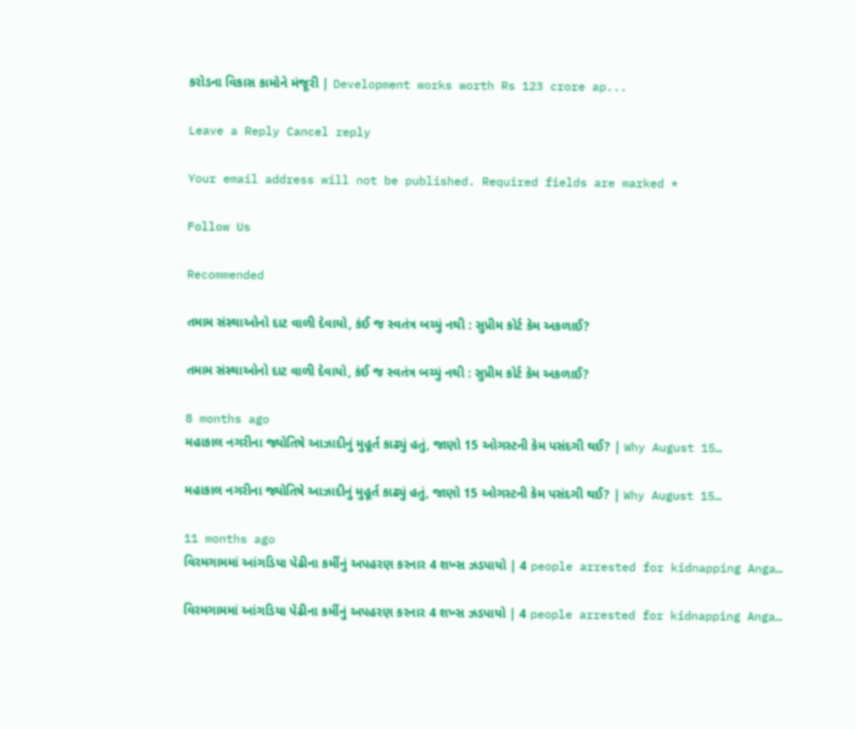કરોડના વિકાસ કામોને મંજૂરી | Development works worth Rs 123 crore ap...

Leave a Reply Cancel reply

Your email address will not be published. Required fields are marked *

Follow Us

Recommended

તમામ સંસ્થાઓનો દાટ વાળી દેવાયો, કંઈ જ સ્વતંત્ર બચ્યું નથી : સુપ્રીમ કોર્ટ કેમ અકળાઈ?

તમામ સંસ્થાઓનો દાટ વાળી દેવાયો, કંઈ જ સ્વતંત્ર બચ્યું નથી : સુપ્રીમ કોર્ટ કેમ અકળાઈ?

8 months ago
મહાકાલ નગરીના જ્યોતિષે આઝાદીનું મુહૂર્ત કાઢ્યું હતું, જાણો 15 ઓગસ્ટની કેમ પસંદગી થઈ? | Why August 15…

મહાકાલ નગરીના જ્યોતિષે આઝાદીનું મુહૂર્ત કાઢ્યું હતું, જાણો 15 ઓગસ્ટની કેમ પસંદગી થઈ? | Why August 15…

11 months ago
વિરમગામમાં આંગડિયા પેઢીના કર્મીનું અપહરણ કરનાર 4 શખ્સ ઝડપાયો | 4 people arrested for kidnapping Anga…

વિરમગામમાં આંગડિયા પેઢીના કર્મીનું અપહરણ કરનાર 4 શખ્સ ઝડપાયો | 4 people arrested for kidnapping Anga…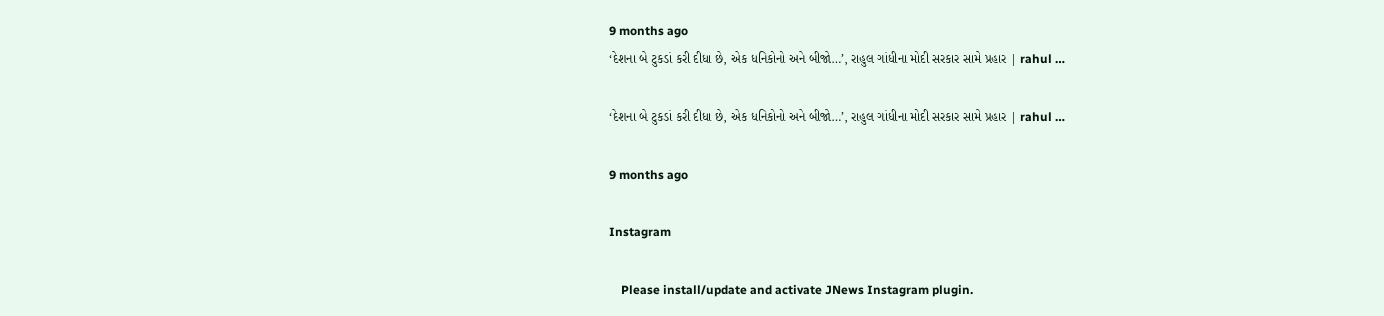9 months ago
‘દેશના બે ટુકડાં કરી દીધા છે, એક ધનિકોનો અને બીજો…’, રાહુલ ગાંધીના મોદી સરકાર સામે પ્રહાર | rahul …

‘દેશના બે ટુકડાં કરી દીધા છે, એક ધનિકોનો અને બીજો…’, રાહુલ ગાંધીના મોદી સરકાર સામે પ્રહાર | rahul …

9 months ago

Instagram

    Please install/update and activate JNews Instagram plugin.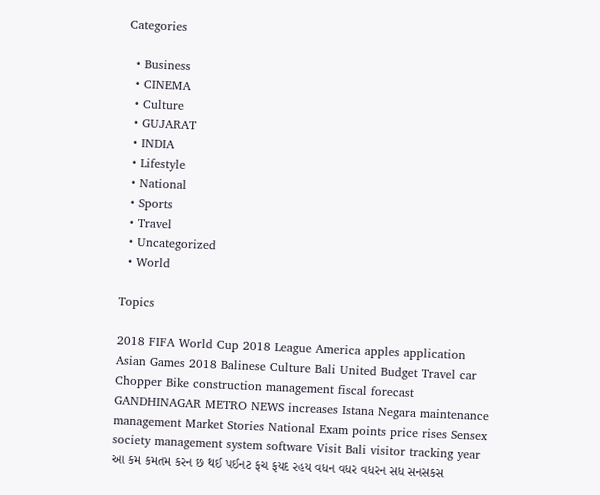Categories

  • Business
  • CINEMA
  • Culture
  • GUJARAT
  • INDIA
  • Lifestyle
  • National
  • Sports
  • Travel
  • Uncategorized
  • World

Topics

2018 FIFA World Cup 2018 League America apples application Asian Games 2018 Balinese Culture Bali United Budget Travel car Chopper Bike construction management fiscal forecast GANDHINAGAR METRO NEWS increases Istana Negara maintenance management Market Stories National Exam points price rises Sensex society management system software Visit Bali visitor tracking year આ કમ કમતમ કરન છ થઈ પઈનટ ફચ ફયદ રહય વધન વધર વધરન સધ સનસકસ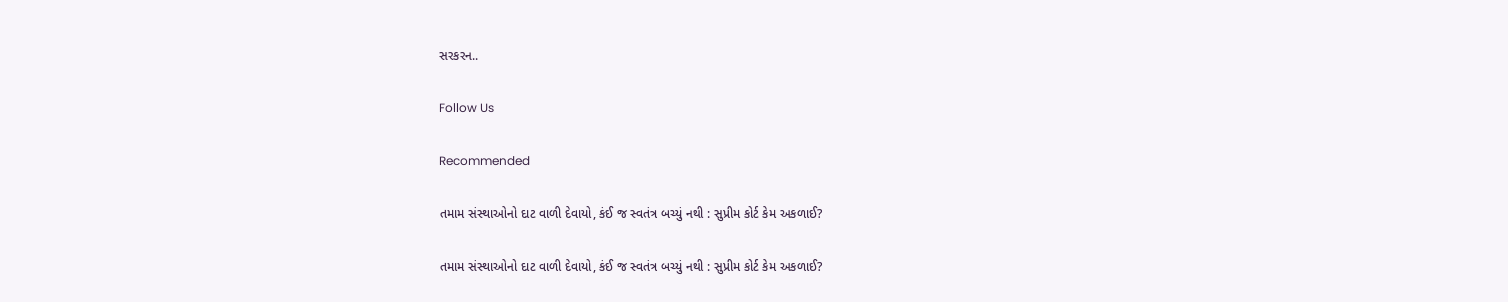સરકરન..

Follow Us

Recommended

તમામ સંસ્થાઓનો દાટ વાળી દેવાયો, કંઈ જ સ્વતંત્ર બચ્યું નથી : સુપ્રીમ કોર્ટ કેમ અકળાઈ?

તમામ સંસ્થાઓનો દાટ વાળી દેવાયો, કંઈ જ સ્વતંત્ર બચ્યું નથી : સુપ્રીમ કોર્ટ કેમ અકળાઈ?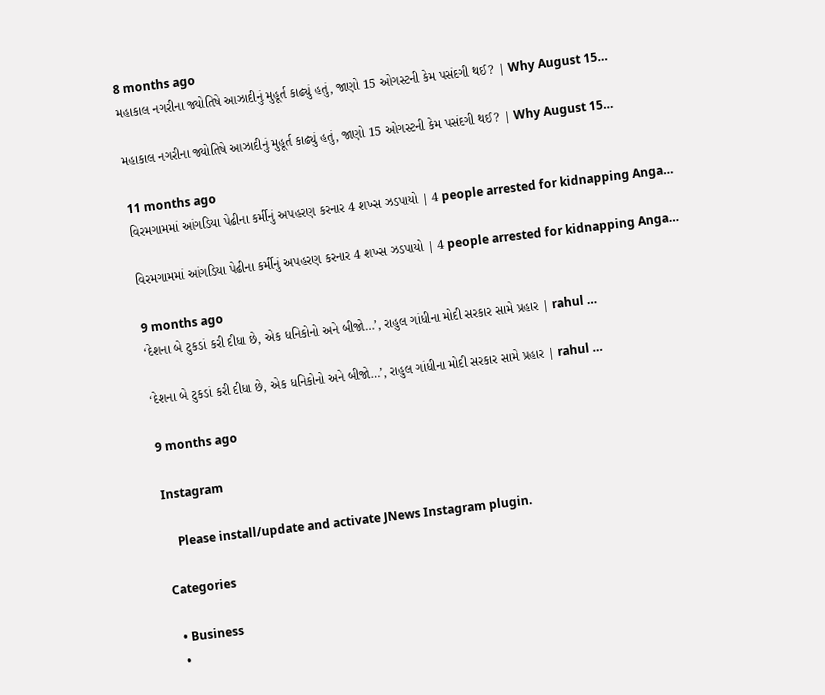8 months ago
મહાકાલ નગરીના જ્યોતિષે આઝાદીનું મુહૂર્ત કાઢ્યું હતું, જાણો 15 ઓગસ્ટની કેમ પસંદગી થઈ? | Why August 15…

મહાકાલ નગરીના જ્યોતિષે આઝાદીનું મુહૂર્ત કાઢ્યું હતું, જાણો 15 ઓગસ્ટની કેમ પસંદગી થઈ? | Why August 15…

11 months ago
વિરમગામમાં આંગડિયા પેઢીના કર્મીનું અપહરણ કરનાર 4 શખ્સ ઝડપાયો | 4 people arrested for kidnapping Anga…

વિરમગામમાં આંગડિયા પેઢીના કર્મીનું અપહરણ કરનાર 4 શખ્સ ઝડપાયો | 4 people arrested for kidnapping Anga…

9 months ago
‘દેશના બે ટુકડાં કરી દીધા છે, એક ધનિકોનો અને બીજો…’, રાહુલ ગાંધીના મોદી સરકાર સામે પ્રહાર | rahul …

‘દેશના બે ટુકડાં કરી દીધા છે, એક ધનિકોનો અને બીજો…’, રાહુલ ગાંધીના મોદી સરકાર સામે પ્રહાર | rahul …

9 months ago

Instagram

    Please install/update and activate JNews Instagram plugin.

Categories

  • Business
  •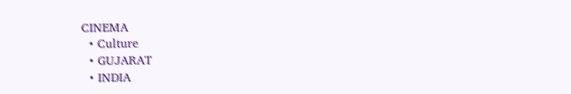CINEMA
  • Culture
  • GUJARAT
  • INDIA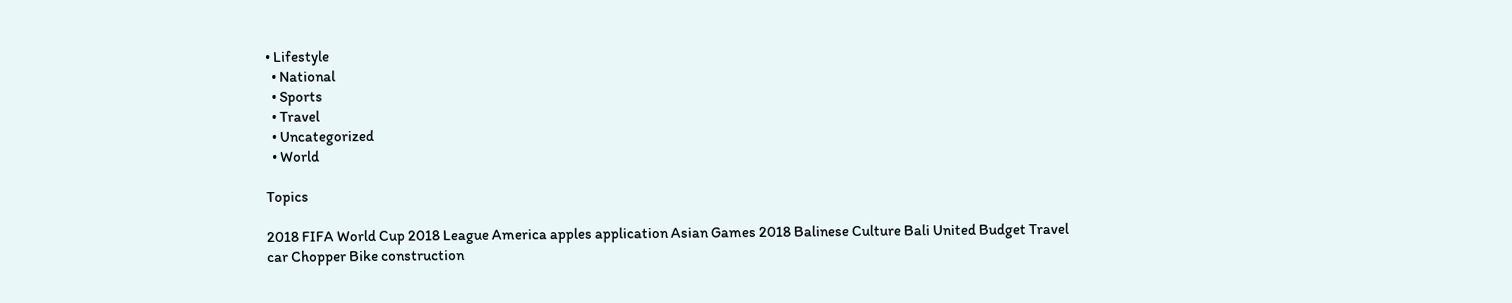• Lifestyle
  • National
  • Sports
  • Travel
  • Uncategorized
  • World

Topics

2018 FIFA World Cup 2018 League America apples application Asian Games 2018 Balinese Culture Bali United Budget Travel car Chopper Bike construction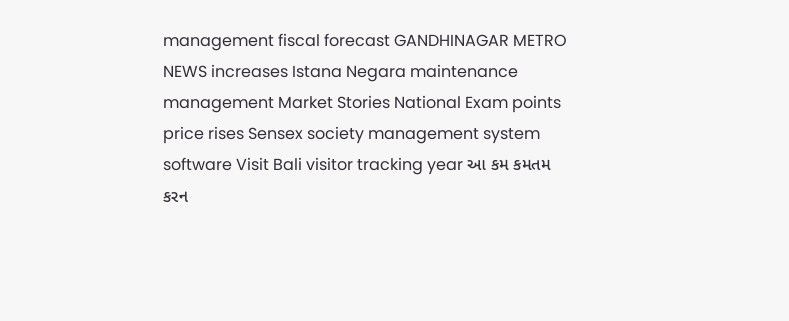management fiscal forecast GANDHINAGAR METRO NEWS increases Istana Negara maintenance management Market Stories National Exam points price rises Sensex society management system software Visit Bali visitor tracking year આ કમ કમતમ કરન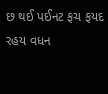છ થઈ પઈનટ ફચ ફયદ રહય વધન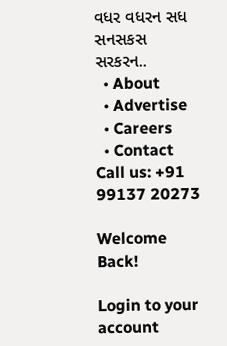વધર વધરન સધ સનસકસ સરકરન..
  • About
  • Advertise
  • Careers
  • Contact
Call us: +91 99137 20273

Welcome Back!

Login to your account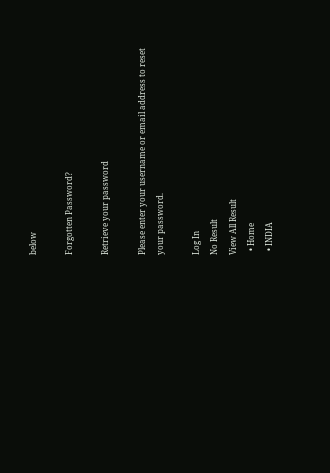below

Forgotten Password?

Retrieve your password

Please enter your username or email address to reset your password.

Log In
No Result
View All Result
  • Home
  • INDIA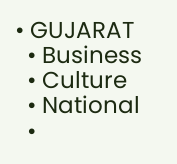• GUJARAT
  • Business
  • Culture
  • National
  •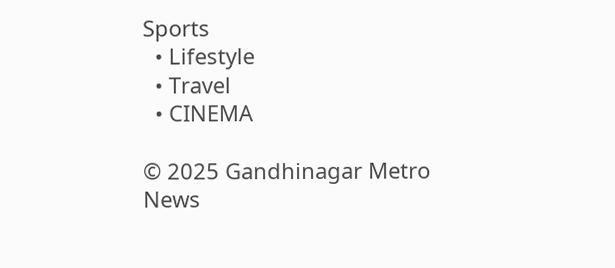Sports
  • Lifestyle
  • Travel
  • CINEMA

© 2025 Gandhinagar Metro News